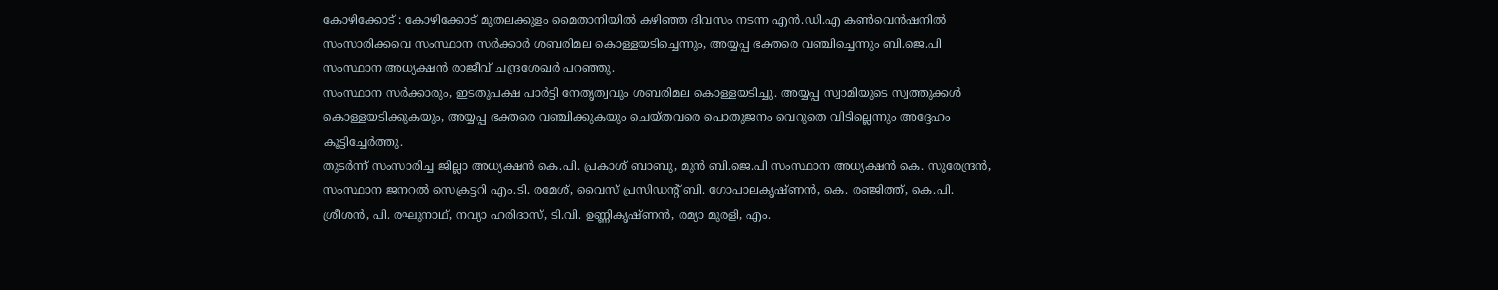കോഴിക്കോട് : കോഴിക്കോട് മുതലക്കുളം മൈതാനിയിൽ കഴിഞ്ഞ ദിവസം നടന്ന എൻ.ഡി.എ കൺവെൻഷനിൽ സംസാരിക്കവെ സംസ്ഥാന സർക്കാർ ശബരിമല കൊള്ളയടിച്ചെന്നും, അയ്യപ്പ ഭക്തരെ വഞ്ചിച്ചെന്നും ബി.ജെ.പി സംസ്ഥാന അധ്യക്ഷൻ രാജീവ് ചന്ദ്രശേഖർ പറഞ്ഞു.
സംസ്ഥാന സർക്കാരും, ഇടതുപക്ഷ പാർട്ടി നേതൃത്വവും ശബരിമല കൊള്ളയടിച്ചു. അയ്യപ്പ സ്വാമിയുടെ സ്വത്തുക്കൾ കൊള്ളയടിക്കുകയും, അയ്യപ്പ ഭക്തരെ വഞ്ചിക്കുകയും ചെയ്തവരെ പൊതുജനം വെറുതെ വിടില്ലെന്നും അദ്ദേഹം കൂട്ടിച്ചേർത്തു.
തുടർന്ന് സംസാരിച്ച ജില്ലാ അധ്യക്ഷൻ കെ.പി. പ്രകാശ് ബാബു, മുൻ ബി.ജെ.പി സംസ്ഥാന അധ്യക്ഷൻ കെ. സുരേന്ദ്രൻ, സംസ്ഥാന ജനറൽ സെക്രട്ടറി എം.ടി. രമേശ്, വൈസ് പ്രസിഡന്റ് ബി. ഗോപാലകൃഷ്ണൻ, കെ. രഞ്ജിത്ത്, കെ.പി. ശ്രീശൻ, പി. രഘുനാഥ്, നവ്യാ ഹരിദാസ്, ടി.വി. ഉണ്ണികൃഷ്ണൻ, രമ്യാ മുരളി, എം.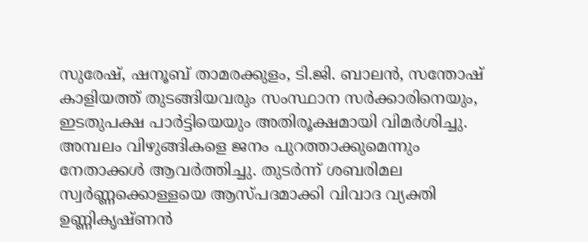സുരേഷ്, ഷനൂബ് താമരക്കുളം, ടി.ജി. ബാലൻ, സന്തോഷ് കാളിയത്ത് തുടങ്ങിയവരും സംസ്ഥാന സർക്കാരിനെയും, ഇടതുപക്ഷ പാർട്ടിയെയും അതിരൂക്ഷമായി വിമർശിച്ചു.
അമ്പലം വിഴുങ്ങികളെ ജനം പുറത്താക്കുമെന്നും നേതാക്കൾ ആവർത്തിച്ചു. തുടർന്ന് ശബരിമല സ്വർണ്ണക്കൊള്ളയെ ആസ്പദമാക്കി വിവാദ വ്യക്തി ഉണ്ണികൃഷ്ണൻ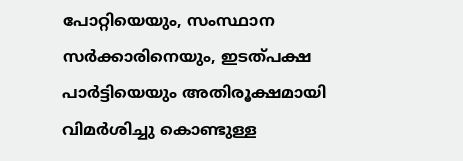പോറ്റിയെയും, സംസ്ഥാന സർക്കാരിനെയും, ഇടത്പക്ഷ പാർട്ടിയെയും അതിരൂക്ഷമായി വിമർശിച്ചു കൊണ്ടുള്ള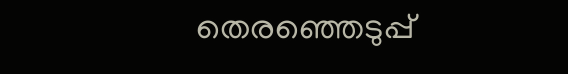തെരഞ്ഞെടുപ്പ്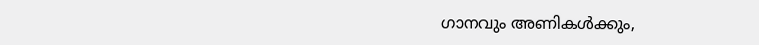ഗാനവും അണികൾക്കും,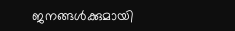ജനങ്ങൾക്കുമായി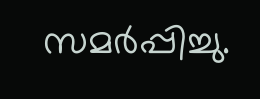സമർപ്പിച്ചു.